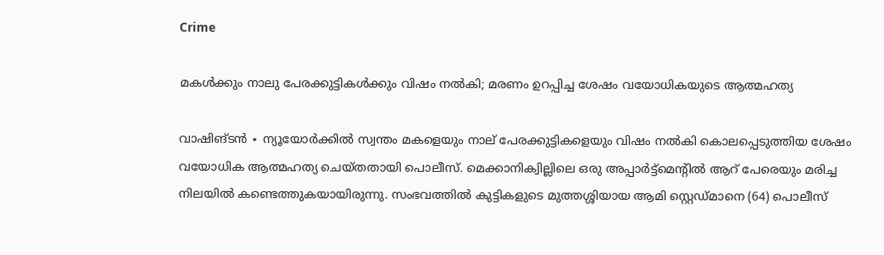Crime

മകൾക്കും നാലു പേരക്കുട്ടികൾക്കും വിഷം നൽകി; മരണം ഉറപ്പിച്ച ശേഷം വയോധികയുടെ ആത്മഹത്യ

വാഷിങ്ടൻ ∙ ന്യൂയോർക്കിൽ സ്വന്തം മകളെയും നാല് പേരക്കുട്ടികളെയും വിഷം നൽകി കൊലപ്പെടുത്തിയ ശേഷം വയോധിക ആത്മഹത്യ ചെയ്തതായി പൊലീസ്. മെക്കാനിക്വില്ലിലെ ഒരു അപ്പാർട്ട്‌മെന്റിൽ ആറ് പേരെയും മരിച്ച നിലയിൽ കണ്ടെത്തുകയായിരുന്നു. സംഭവത്തിൽ കുട്ടികളുടെ മുത്തശ്ശിയായ ആമി സ്റ്റെഡ്മാനെ (64) പൊലീസ്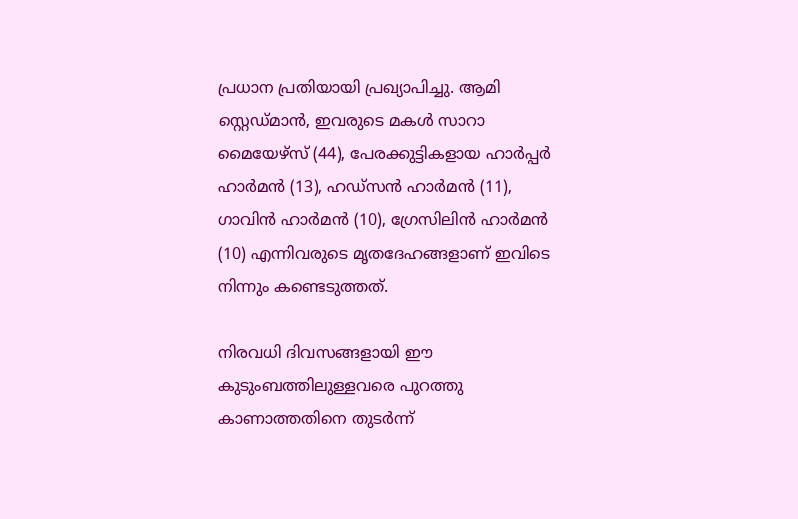പ്രധാന പ്രതിയായി പ്രഖ്യാപിച്ചു. ആമി സ്റ്റെഡ്മാൻ, ഇവരുടെ മകൾ സാറാ മൈയേഴ്സ് (44), പേരക്കുട്ടികളായ ഹാർപ്പർ ഹാർമൻ (13), ഹഡ്സൻ ഹാർമൻ (11), ഗാവിൻ ഹാർമൻ (10), ഗ്രേസിലിൻ ഹാർമൻ (10) എന്നിവരുടെ മൃതദേഹങ്ങളാണ് ഇവിടെ നിന്നും കണ്ടെടുത്തത്.

നിരവധി ദിവസങ്ങളായി ഈ കുടുംബത്തിലുള്ളവരെ പുറത്തു കാണാത്തതിനെ തുടർന്ന്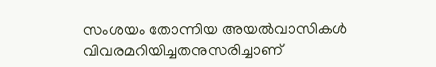സംശയം തോന്നിയ അയൽവാസികൾ വിവരമറിയിച്ചതനുസരിച്ചാണ്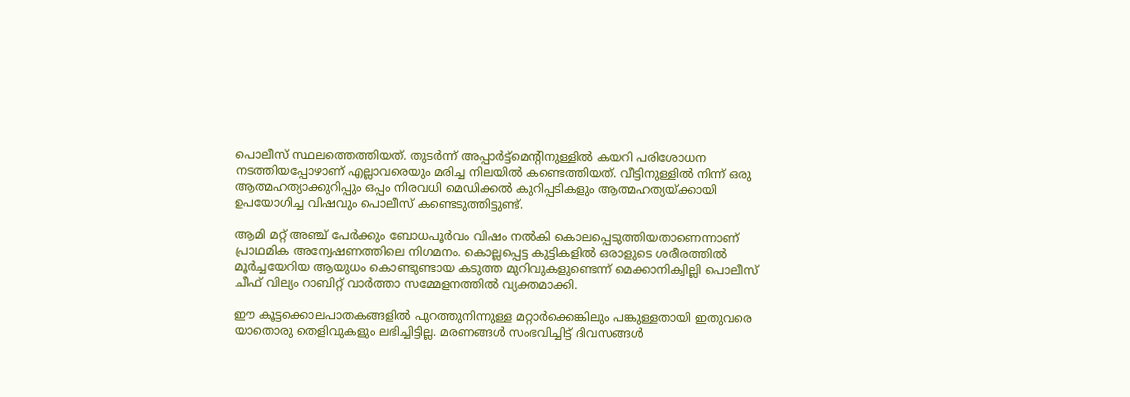പൊലീസ് സ്ഥലത്തെത്തിയത്. തുടർന്ന് അപ്പാർട്ട്‌മെന്റിനുള്ളിൽ കയറി പരിശോധന നടത്തിയപ്പോഴാണ് എല്ലാവരെയും മരിച്ച നിലയിൽ കണ്ടെത്തിയത്. വീട്ടിനുള്ളിൽ നിന്ന് ഒരു ആത്മഹത്യാക്കുറിപ്പും ഒപ്പം നിരവധി മെഡിക്കൽ കുറിപ്പടികളും ആത്മഹത്യയ്ക്കായി ഉപയോഗിച്ച വിഷവും പൊലീസ് കണ്ടെടുത്തിട്ടുണ്ട്.

ആമി മറ്റ് അഞ്ച് പേർക്കും ബോധപൂർവം വിഷം നൽകി കൊലപ്പെടുത്തിയതാണെന്നാണ് പ്രാഥമിക അന്വേഷണത്തിലെ നിഗമനം. കൊല്ലപ്പെട്ട കുട്ടികളിൽ ഒരാളുടെ ശരീരത്തിൽ മൂർച്ചയേറിയ ആയുധം കൊണ്ടുണ്ടായ കടുത്ത മുറിവുകളുണ്ടെന്ന് മെക്കാനിക്വില്ലി പൊലീസ് ചീഫ് വില്യം റാബിറ്റ് വാർത്താ സമ്മേളനത്തിൽ വ്യക്തമാക്കി.

ഈ കൂട്ടക്കൊലപാതകങ്ങളിൽ പുറത്തുനിന്നുള്ള മറ്റാർക്കെങ്കിലും പങ്കുള്ളതായി ഇതുവരെ യാതൊരു തെളിവുകളും ലഭിച്ചിട്ടില്ല. മരണങ്ങൾ സംഭവിച്ചിട്ട് ദിവസങ്ങൾ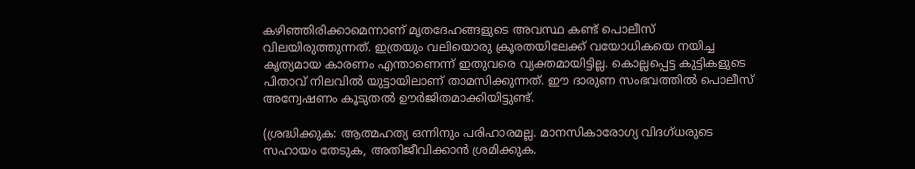കഴിഞ്ഞിരിക്കാമെന്നാണ് മൃതദേഹങ്ങളുടെ അവസ്ഥ കണ്ട് പൊലീസ് വിലയിരുത്തുന്നത്. ഇത്രയും വലിയൊരു ക്രൂരതയിലേക്ക് വയോധികയെ നയിച്ച കൃത്യമായ കാരണം എന്താണെന്ന് ഇതുവരെ വ്യക്തമായിട്ടില്ല. കൊല്ലപ്പെട്ട കുട്ടികളുടെ പിതാവ് നിലവിൽ യുട്ടായിലാണ് താമസിക്കുന്നത്. ഈ ദാരുണ സംഭവത്തിൽ പൊലീസ് അന്വേഷണം കൂടുതൽ ഊർജിതമാക്കിയിട്ടുണ്ട്.

(ശ്രദ്ധിക്കുക: ആത്മഹ‌ത്യ ഒന്നിനും പരിഹാരമല്ല. മാനസികാരോഗ്യ വിദഗ്‌ധരുടെ സഹായം തേടുക, അതിജീവിക്കാൻ ശ്രമിക്കുക.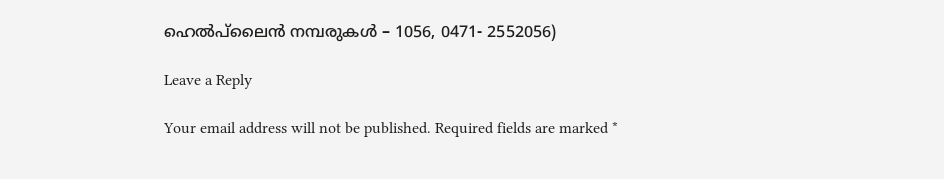ഹെൽപ്‌ലൈൻ നമ്പരുകൾ – 1056, 0471- 2552056)

Leave a Reply

Your email address will not be published. Required fields are marked *